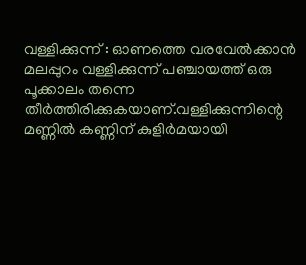വള്ളിക്കുന്ന് : ഓണത്തെ വരവേൽക്കാൻ മലപ്പുറം വള്ളിക്കുന്ന് പഞ്ചായത്ത് ഒരു പൂക്കാലം തന്നെ തീർത്തിരിക്കുകയാണ്.വള്ളിക്കുന്നിന്റെ മണ്ണിൽ കണ്ണിന് കുളിർമയായി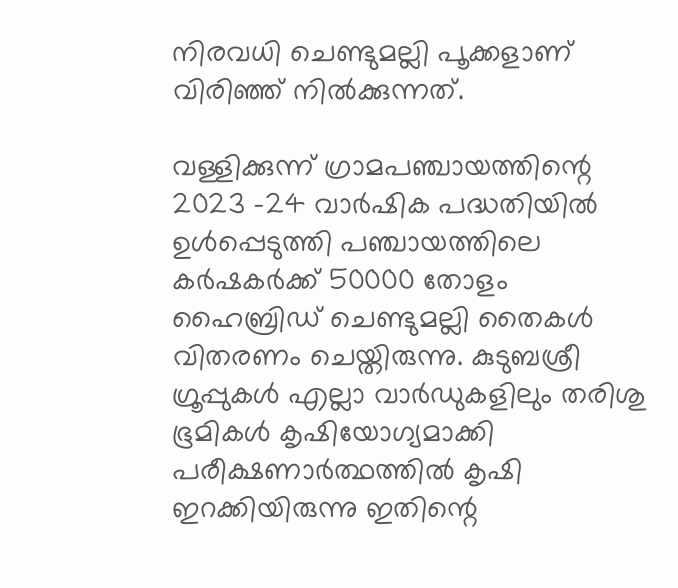നിരവധി ചെണ്ടുമല്ലി പൂക്കളാണ് വിരിഞ്ഞ് നിൽക്കുന്നത്.

വള്ളിക്കുന്ന് ഗ്രാമപഞ്ചായത്തിന്റെ 2023 -24 വാർഷിക പദ്ധതിയിൽ ഉൾപ്പെടുത്തി പഞ്ചായത്തിലെ കർഷകർക്ക് 50000 തോളം ഹൈബ്രിഡ് ചെണ്ടുമല്ലി തൈകൾ വിതരണം ചെയ്തിരുന്നു. കുടുബശ്രീ ഗ്രൂപ്പുകൾ എല്ലാ വാർഡുകളിലും തരിശു ഭൂമികൾ കൃഷിയോഗ്യമാക്കി പരീക്ഷണാർത്ഥത്തിൽ കൃഷി ഇറക്കിയിരുന്നു ഇതിന്റെ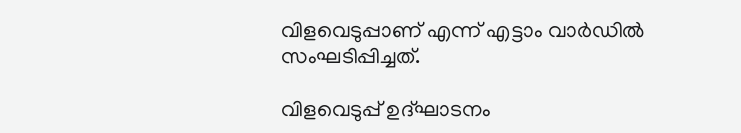വിളവെടുപ്പാണ് എന്ന് എട്ടാം വാർഡിൽ സംഘടിപ്പിച്ചത്.

വിളവെടുപ്പ് ഉദ്ഘാടനം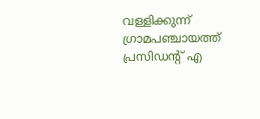വള്ളിക്കുന്ന് ഗ്രാമപഞ്ചായത്ത് പ്രസിഡന്റ് എ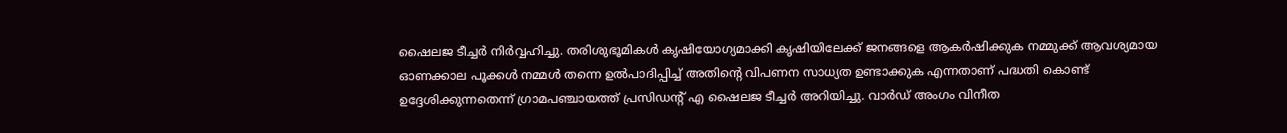ഷൈലജ ടീച്ചർ നിർവ്വഹിച്ചു. തരിശുഭൂമികൾ കൃഷിയോഗ്യമാക്കി കൃഷിയിലേക്ക് ജനങ്ങളെ ആകർഷിക്കുക നമ്മുക്ക് ആവശ്യമായ ഓണക്കാല പൂക്കൾ നമ്മൾ തന്നെ ഉൽപാദിപ്പിച്ച് അതിന്റെ വിപണന സാധ്യത ഉണ്ടാക്കുക എന്നതാണ് പദ്ധതി കൊണ്ട് ഉദ്ദേശിക്കുന്നതെന്ന് ഗ്രാമപഞ്ചായത്ത് പ്രസിഡന്റ് എ ഷൈലജ ടീച്ചർ അറിയിച്ചു. വാർഡ് അംഗം വിനീത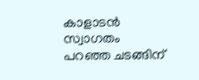കാളാടൻ സ്വാഗതം പറഞ്ഞ ചടങ്ങിന്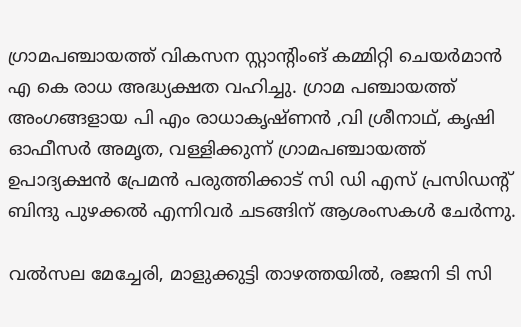ഗ്രാമപഞ്ചായത്ത് വികസന സ്റ്റാന്റിംങ് കമ്മിറ്റി ചെയർമാൻ എ കെ രാധ അദ്ധ്യക്ഷത വഹിച്ചു. ഗ്രാമ പഞ്ചായത്ത് അംഗങ്ങളായ പി എം രാധാകൃഷ്ണൻ ,വി ശ്രീനാഥ്, കൃഷി ഓഫീസർ അമൃത, വള്ളിക്കുന്ന് ഗ്രാമപഞ്ചായത്ത് ഉപാദ്യക്ഷൻ പ്രേമൻ പരുത്തിക്കാട് സി ഡി എസ് പ്രസിഡന്റ് ബിന്ദു പുഴക്കൽ എന്നിവർ ചടങ്ങിന് ആശംസകൾ ചേർന്നു.

വൽസല മേച്ചേരി, മാളുക്കുട്ടി താഴത്തയിൽ, രജനി ടി സി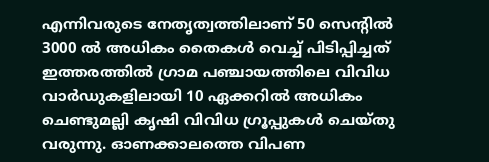എന്നിവരുടെ നേതൃത്വത്തിലാണ് 50 സെന്റിൽ 3000 ൽ അധികം തൈകൾ വെച്ച് പിടിപ്പിച്ചത് ഇത്തരത്തിൽ ഗ്രാമ പഞ്ചായത്തിലെ വിവിധ വാർഡുകളിലായി 10 ഏക്കറിൽ അധികം ചെണ്ടുമല്ലി കൃഷി വിവിധ ഗ്രൂപ്പുകൾ ചെയ്തു വരുന്നു. ഓണക്കാലത്തെ വിപണ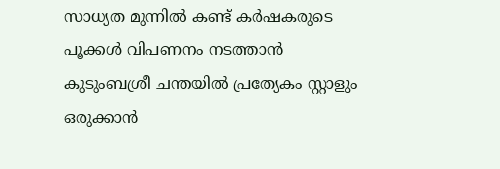സാധ്യത മുന്നിൽ കണ്ട് കർഷകരുടെ പൂക്കൾ വിപണനം നടത്താൻ കുടുംബശ്രീ ചന്തയിൽ പ്രത്യേകം സ്റ്റാളും ഒരുക്കാൻ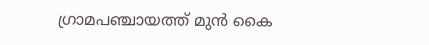ഗ്രാമപഞ്ചായത്ത് മുൻ കൈ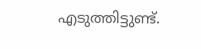എടുത്തിട്ടുണ്ട്.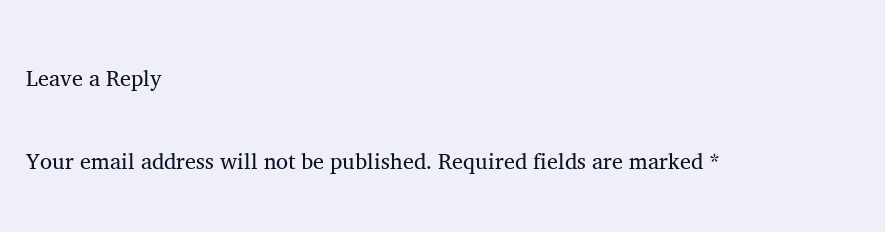Leave a Reply

Your email address will not be published. Required fields are marked *